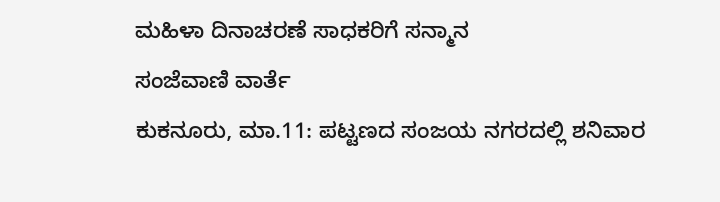ಮಹಿಳಾ ದಿನಾಚರಣೆ ಸಾಧಕರಿಗೆ ಸನ್ಮಾನ
ಸಂಜೆವಾಣಿ ವಾರ್ತೆ
ಕುಕನೂರು, ಮಾ.11: ಪಟ್ಟಣದ ಸಂಜಯ ನಗರದಲ್ಲಿ ಶನಿವಾರ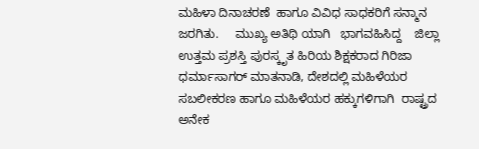ಮಹಿಳಾ ದಿನಾಚರಣೆ  ಹಾಗೂ ವಿವಿಧ ಸಾಧಕರಿಗೆ ಸನ್ಮಾನ  ಜರಗಿತು.     ಮುಖ್ಯ ಅತಿಥಿ ಯಾಗಿ   ಭಾಗವಹಿಸಿದ್ದ    ಜಿಲ್ಲಾ ಉತ್ತಮ ಪ್ರಶಸ್ತಿ ಪುರಸ್ಕೃತ ಹಿರಿಯ ಶಿಕ್ಷಕರಾದ ಗಿರಿಜಾ ಧರ್ಮಾಸಾಗರ್ ಮಾತನಾಡಿ, ದೇಶದಲ್ಲಿ ಮಹಿಳೆಯರ ಸಬಲೀಕರಣ ಹಾಗೂ ಮಹಿಳೆಯರ ಹಕ್ಕುಗಳಿಗಾಗಿ  ರಾಷ್ಟ್ರದ ಅನೇಕ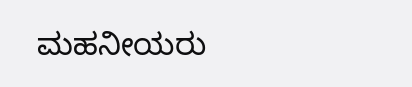ಮಹನೀಯರು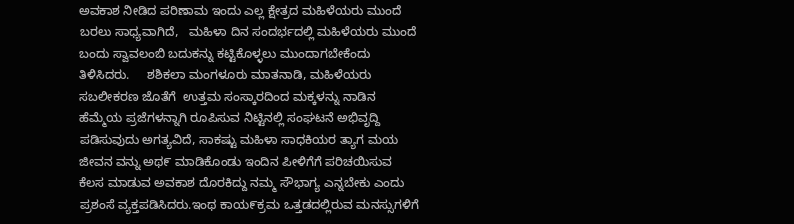ಅವಕಾಶ ನೀಡಿದ ಪರಿಣಾಮ ಇಂದು ಎಲ್ಲ ಕ್ಷೇತ್ರದ ಮಹಿಳೆಯರು ಮುಂದೆ ಬರಲು ಸಾಧ್ಯವಾಗಿದೆ,   ಮಹಿಳಾ ದಿನ ಸಂದರ್ಭದಲ್ಲಿ ಮಹಿಳೆಯರು ಮುಂದೆ ಬಂದು ಸ್ವಾವಲಂಬಿ ಬದುಕನ್ನು ಕಟ್ಟಿಕೊಳ್ಳಲು ಮುಂದಾಗಬೇಕೆಂದು ತಿಳಿಸಿದರು.     ಶಶಿಕಲಾ ಮಂಗಳೂರು ಮಾತನಾಡಿ, ಮಹಿಳೆಯರು ಸಬಲೀಕರಣ ಜೊತೆಗೆ  ಉತ್ತಮ ಸಂಸ್ಕಾರದಿಂದ ಮಕ್ಕಳನ್ನು ನಾಡಿನ ಹೆಮ್ಮೆಯ ಪ್ರಜೆಗಳನ್ನಾಗಿ ರೂಪಿಸುವ ನಿಟ್ಟಿನಲ್ಲಿ ಸಂಘಟನೆ ಅಭಿವೃದ್ದಿ ಪಡಿಸುವುದು ಅಗತ್ಯವಿದೆ, ಸಾಕಷ್ಟು ಮಹಿಳಾ ಸಾಧಕಿಯರ ತ್ಯಾಗ ಮಯ ಜೀವನ ವನ್ನು ಅಥ೯ ಮಾಡಿಕೊಂಡು ಇಂದಿನ ಪೀಳಿಗೆಗೆ ಪರಿಚಯಿಸುವ ಕೆಲಸ ಮಾಡುವ ಅವಕಾಶ ದೊರಕಿದ್ದು ನಮ್ಮ ಸೌಭಾಗ್ಯ ಎನ್ನಬೇಕು ಎಂದು ಪ್ರಶಂಸೆ ವ್ಯಕ್ತಪಡಿಸಿದರು.ಇಂಥ ಕಾಯ೯ಕ್ರಮ ಒತ್ತಡದಲ್ಲಿರುವ ಮನಸ್ಸುಗಳಿಗೆ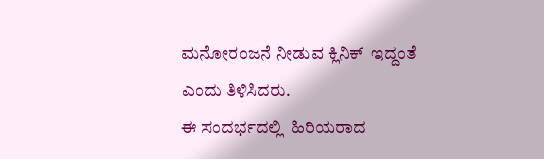ಮನೋರಂಜನೆ ನೀಡುವ ಕ್ಲಿನಿಕ್  ಇದ್ದಂತೆ ಎಂದು ತಿಳಿಸಿದರು.
ಈ ಸಂದರ್ಭದಲ್ಲಿ  ಹಿರಿಯರಾದ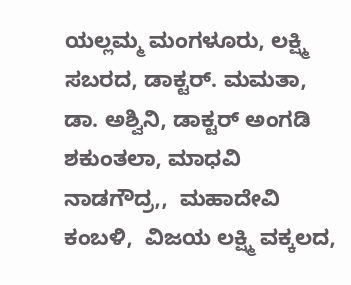ಯಲ್ಲಮ್ಮ ಮಂಗಳೂರು, ಲಕ್ಷ್ಮಿ ಸಬರದ, ಡಾಕ್ಟರ್. ಮಮತಾ, ಡಾ. ಅಶ್ವಿನಿ, ಡಾಕ್ಟರ್ ಅಂಗಡಿ ಶಕುಂತಲಾ, ಮಾಧವಿ ನಾಡಗೌದ್ರ,,  ಮಹಾದೇವಿ ಕಂಬಳಿ,  ವಿಜಯ ಲಕ್ಷ್ಮಿ ವಕ್ಕಲದ,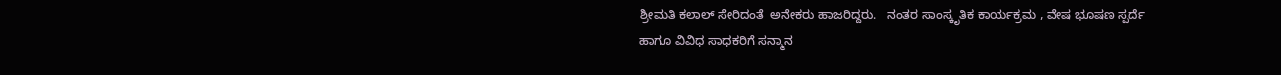ಶ್ರೀಮತಿ ಕಲಾಲ್ ಸೇರಿದಂತೆ  ಅನೇಕರು ಹಾಜರಿದ್ದರು.   ನಂತರ ಸಾಂಸ್ಕೃತಿಕ ಕಾರ್ಯಕ್ರಮ , ವೇಷ ಭೂಷಣ ಸ್ಪರ್ದೆ ಹಾಗೂ ವಿವಿಧ ಸಾಧಕರಿಗೆ ಸನ್ಮಾನ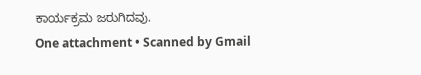ಕಾರ್ಯಕ್ರಮ ಜರುಗಿದವು.
One attachment • Scanned by Gmail